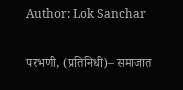Author: Lok Sanchar

परभणी, (प्रतिनिधी)– समाजात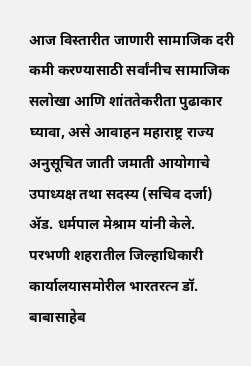आज विस्तारीत जाणारी सामाजिक दरी कमी करण्यासाठी सर्वांनीच सामाजिक सलोखा आणि शांततेकरीता पुढाकार घ्यावा, असे आवाहन महाराष्ट्र राज्य अनुसूचित जाती जमाती आयोगाचे उपाध्यक्ष तथा सदस्य (सचिव दर्जा) ॲड. धर्मपाल मेश्राम यांनी केले. परभणी शहरातील जिल्हाधिकारी कार्यालयासमोरील भारतरत्न डॉ. बाबासाहेब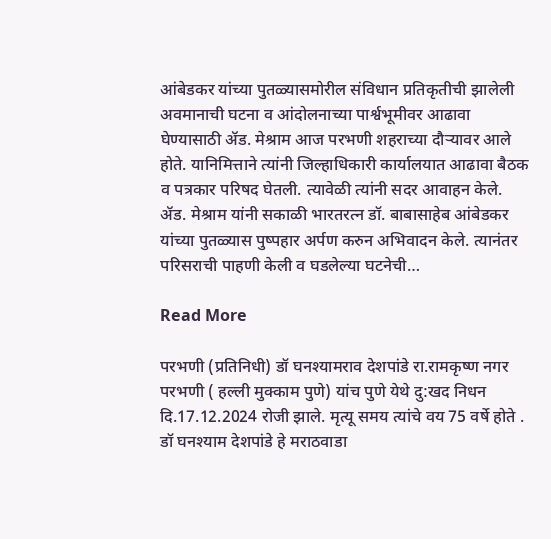आंबेडकर यांच्या पुतळ्यासमोरील संविधान प्रतिकृतीची झालेली अवमानाची घटना व आंदोलनाच्या पार्श्वभूमीवर आढावा घेण्यासाठी ॲड. मेश्राम आज परभणी शहराच्या दौऱ्यावर आले होते. यानिमित्ताने त्यांनी जिल्हाधिकारी कार्यालयात आढावा बैठक व पत्रकार परिषद घेतली. त्यावेळी त्यांनी सदर आवाहन केले. ॲड. मेश्राम यांनी सकाळी भारतरत्न डॉ. बाबासाहेब आंबेडकर यांच्या पुतळ्यास पुष्पहार अर्पण करुन अभिवादन केले. त्यानंतर परिसराची पाहणी केली व घडलेल्या घटनेची…

Read More

परभणी (प्रतिनिधी) डॉ घनश्यामराव देशपांडे रा.रामकृष्ण नगर परभणी ( हल्ली मुक्काम पुणे) यांच पुणे येथे दु:खद निधन दि.17.12.2024 रोजी झाले. मृत्यू समय त्यांचे वय 75 वर्षे होते . डॉ घनश्याम देशपांडे हे मराठवाडा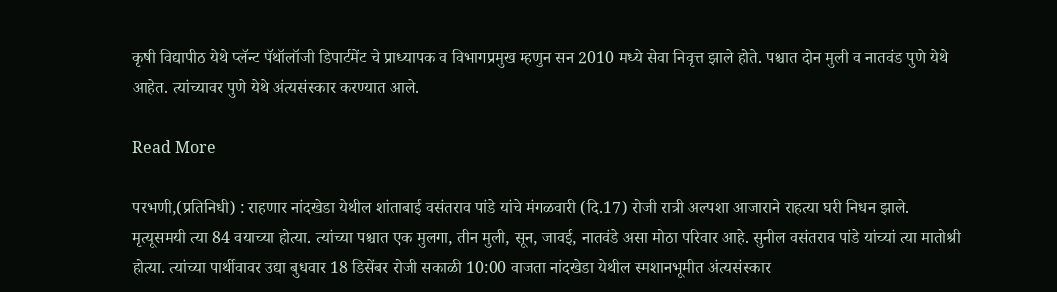कृषी विद्यापीठ येथे प्लॅन्ट पॅथॉलॉजी डिपार्टमेंट चे प्राध्यापक व विभागप्रमुख म्हणुन सन 2010 मध्ये सेवा निवृत्त झाले होते. पश्चात दोन मुली व नातवंड पुणे येथे आहेत. त्यांच्यावर पुणे येथे अंत्यसंस्कार करण्यात आले.

Read More

परभणी,(प्रतिनिधी) : राहणार नांदखेडा येथील शांताबाई वसंतराव पांडे यांचे मंगळवारी (दि.17) रोजी रात्री अल्पशा आजाराने राहत्या घरी निधन झाले. मृत्यूसमयी त्या 84 वयाच्या होत्या. त्यांच्या पश्चात एक मुलगा, तीन मुली, सून, जावई, नातवंडे असा मोठा परिवार आहे. सुनील वसंतराव पांडे यांच्यां त्या मातोश्री होत्या. त्यांच्या पार्थीवावर उद्या बुधवार 18 डिसेंबर रोजी सकाळी 10:00 वाजता नांदखेडा येथील स्मशानभूमीत अंत्यसंस्कार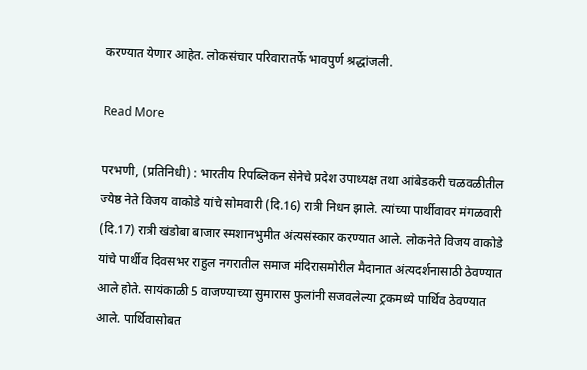करण्यात येणार आहेत. लोकसंचार परिवारातर्फे भावपुर्ण श्रद्धांजली.

Read More

परभणी, (प्रतिनिधी) : भारतीय रिपब्लिकन सेनेचे प्रदेश उपाध्यक्ष तथा आंबेडकरी चळवळीतील ज्येष्ठ नेते विजय वाकोडे यांचे सोमवारी (दि.16) रात्री निधन झाले. त्यांच्या पार्थीवावर मंगळवारी (दि.17) रात्री खंडोबा बाजार स्मशानभुमीत अंत्यसंस्कार करण्यात आले. लोकनेते विजय वाकोडे यांचे पार्थीव दिवसभर राहुल नगरातील समाज मंदिरासमोरील मैदानात अंत्यदर्शनासाठी ठेवण्यात आले होते. सायंकाळी 5 वाजण्याच्या सुमारास फुलांनी सजवलेल्या ट्रकमध्ये पार्थिव ठेवण्यात आले. पार्थिवासोबत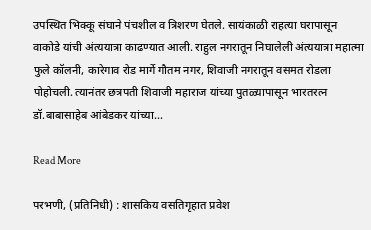उपस्थित भिक्कू संघाने पंचशील व त्रिशरण घेतले. सायंकाळी राहत्या घरापासून वाकोडे यांची अंत्ययात्रा काढण्यात आली. राहुल नगरातून निघालेली अंत्ययात्रा महात्मा फुले कॉलनी, कारेगाव रोड मार्गे गौतम नगर, शिवाजी नगरातून वसमत रोडला पोहोचली. त्यानंतर छत्रपती शिवाजी महाराज यांच्या पुतळ्यापासून भारतरत्न डॉ.बाबासाहेब आंबेडकर यांच्या…

Read More

परभणी, (प्रतिनिधी) : शासकिय वसतिगृहात प्रवेश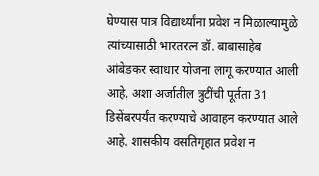घेण्यास पात्र विद्यार्थ्यांना प्रवेश न मिळाल्यामुळे त्यांच्यासाठी भारतरत्न डॉ. बाबासाहेब आंबेडकर स्वाधार योजना लागू करण्यात आली आहे. अशा अर्जातील त्रुटींची पूर्तता 31 डिसेंबरपर्यंत करण्याचे आवाहन करण्यात आले आहे. शासकीय वसतिगृहात प्रवेश न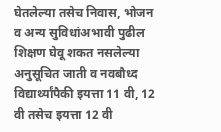घेतलेल्या तसेच निवास, भोजन व अन्य सुविधांअभावी पुढील शिक्षण घेवू शकत नसलेल्या अनुसूचित जाती व नवबौध्द विद्यार्थ्यांपैकी इयत्ता 11 वी, 12 वी तसेच इयत्ता 12 वी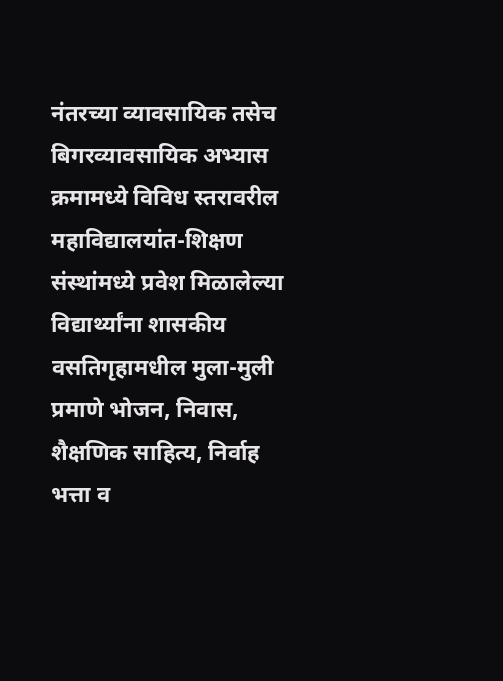नंतरच्या व्यावसायिक तसेच बिगरव्यावसायिक अभ्यास क्रमामध्ये विविध स्तरावरील महाविद्यालयांत-शिक्षण संस्थांमध्ये प्रवेश मिळालेल्या विद्यार्थ्यांना शासकीय वसतिगृहामधील मुला-मुली प्रमाणे भोजन, निवास, शैक्षणिक साहित्य, निर्वाह भत्ता व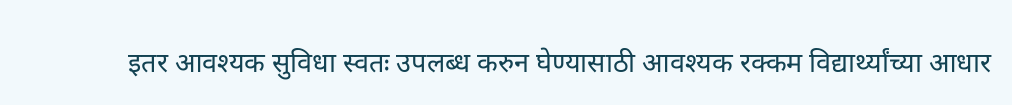इतर आवश्यक सुविधा स्वतः उपलब्ध करुन घेण्यासाठी आवश्यक रक्कम विद्यार्थ्यांच्या आधार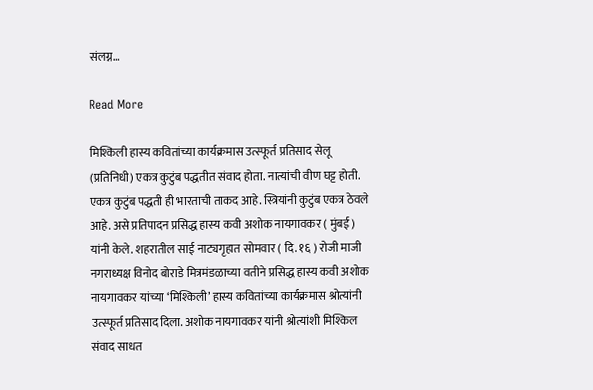संलग्न…

Read More

मिश्किली हास्य कवितांच्या कार्यक्रमास उत्स्फूर्त प्रतिसाद सेलू (प्रतिनिधी) एकत्र कुटुंब पद्धतीत संवाद होता. नात्यांची वीण घट्ट होती. एकत्र कुटुंब पद्धती ही भारताची ताकद आहे. स्त्रियांनी कुटुंब एकत्र ठेवले आहे. असे प्रतिपादन प्रसिद्ध हास्य कवी अशोक नायगावकर ( मुंबई ) यांनी केले. शहरातील साई नाट्यगृहात सोमवार ( दि. १६ ) रोजी माजी नगराध्यक्ष विनोद बोराडे मित्रमंडळाच्या वतीने प्रसिद्ध हास्य कवी अशोक नायगावकर यांच्या ‘मिश्किली’ हास्य कवितांच्या कार्यक्रमास श्रोत्यांनी उत्स्फूर्त प्रतिसाद दिला. अशोक नायगावकर यांनी श्रोत्यांशी मिश्किल संवाद साधत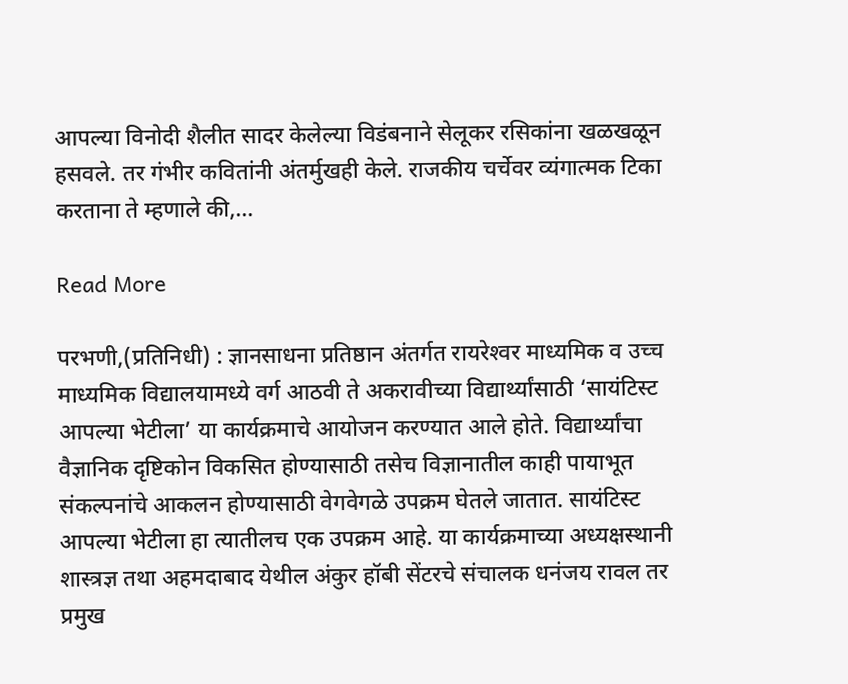आपल्या विनोदी शैलीत सादर केलेल्या विडंबनाने सेलूकर रसिकांना खळखळून हसवले. तर गंभीर कवितांनी अंतर्मुखही केले. राजकीय चर्चेवर व्यंगात्मक टिका करताना ते म्हणाले की,…

Read More

परभणी,(प्रतिनिधी) : ज्ञानसाधना प्रतिष्ठान अंतर्गत रायरेश्‍वर माध्यमिक व उच्च माध्यमिक विद्यालयामध्ये वर्ग आठवी ते अकरावीच्या विद्यार्थ्यांसाठी ‘सायंटिस्ट आपल्या भेटीला’ या कार्यक्रमाचे आयोजन करण्यात आले होते. विद्यार्थ्यांचा वैज्ञानिक दृष्टिकोन विकसित होण्यासाठी तसेच विज्ञानातील काही पायाभूत संकल्पनांचे आकलन होण्यासाठी वेगवेगळे उपक्रम घेतले जातात. सायंटिस्ट आपल्या भेटीला हा त्यातीलच एक उपक्रम आहे. या कार्यक्रमाच्या अध्यक्षस्थानी शास्त्रज्ञ तथा अहमदाबाद येथील अंकुर हॉबी सेंटरचे संचालक धनंजय रावल तर प्रमुख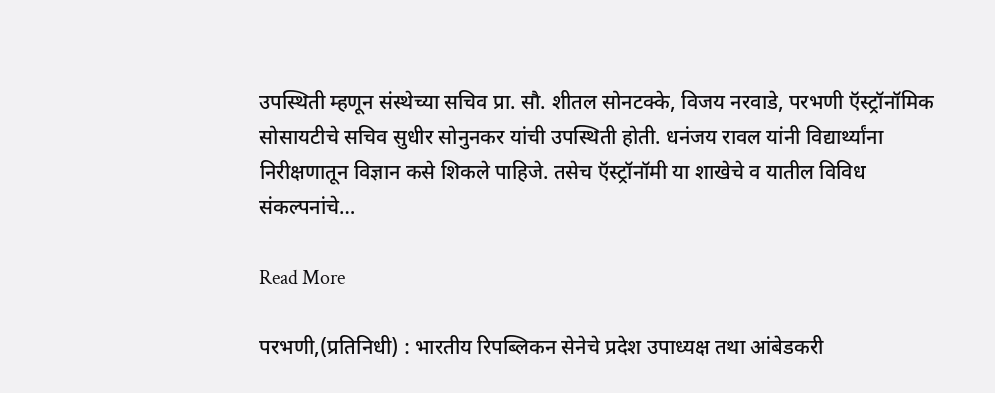उपस्थिती म्हणून संस्थेच्या सचिव प्रा. सौ. शीतल सोनटक्के, विजय नरवाडे, परभणी ऍस्ट्रॉनॉमिक सोसायटीचे सचिव सुधीर सोनुनकर यांची उपस्थिती होती. धनंजय रावल यांनी विद्यार्थ्यांना निरीक्षणातून विज्ञान कसे शिकले पाहिजे. तसेच ऍस्ट्रॉनॉमी या शाखेचे व यातील विविध संकल्पनांचे…

Read More

परभणी,(प्रतिनिधी) : भारतीय रिपब्लिकन सेनेचे प्रदेश उपाध्यक्ष तथा आंबेडकरी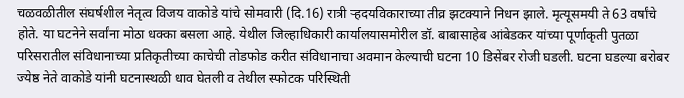चळवळीतील संघर्षशील नेतृत्व विजय वाकोडे यांचे सोमवारी (दि.16) रात्री र्‍हदयविकाराच्या तीव्र झटक्याने निधन झाले. मृत्यूसमयी ते 63 वर्षांचे होते. या घटनेने सर्वांना मोठा धक्का बसला आहे. येथील जिल्हाधिकारी कार्यालयासमोरील डॉ. बाबासाहेब आंबेडकर यांच्या पूर्णाकृती पुतळा परिसरातील संविधानाच्या प्रतिकृतीच्या काचेची तोडफोड करीत संविधानाचा अवमान केल्याची घटना 10 डिसेंबर रोजी घडली. घटना घडल्या बरोबर ज्येष्ठ नेते वाकोडे यांनी घटनास्थळी धाव घेतली व तेथील स्फोटक परिस्थिती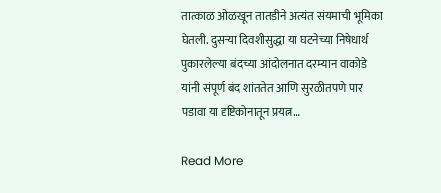तात्काळ ओळखून तातडीने अत्यंत संयमाची भूमिका घेतली. दुसर्‍या दिवशीसुद्धा या घटनेच्या निषेधार्थ पुकारलेल्या बंदच्या आंदोलनात दरम्यान वाकोडे यांनी संपूर्ण बंद शांततेत आणि सुरळीतपणे पार पडावा या दृष्टिकोनातून प्रयत्न…

Read More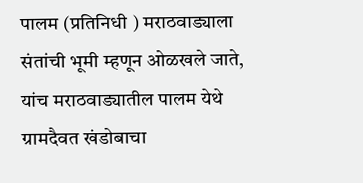पालम (प्रतिनिधी ) मराठवाड्याला संतांची भूमी म्हणून ओळखले जाते, यांच मराठवाड्यातील पालम येथे ग्रामदैवत खंडोबाचा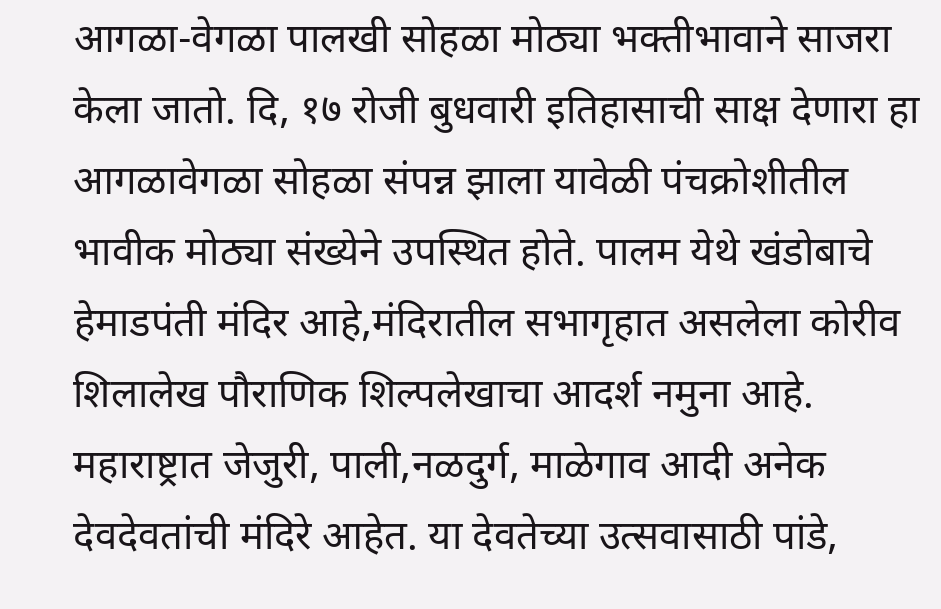आगळा-वेगळा पालखी सोहळा मोठ्या भक्तीभावाने साजरा केला जातो. दि, १७ रोजी बुधवारी इतिहासाची साक्ष देणारा हा आगळावेगळा सोहळा संपन्न झाला यावेळी पंचक्रोशीतील भावीक मोठ्या संख्येने उपस्थित होते. पालम येथे खंडोबाचे हेमाडपंती मंदिर आहे,मंदिरातील सभागृहात असलेला कोरीव शिलालेख पौराणिक शिल्पलेखाचा आदर्श नमुना आहे. महाराष्ट्रात जेजुरी, पाली,नळदुर्ग, माळेगाव आदी अनेक देवदेवतांची मंदिरे आहेत. या देवतेच्या उत्सवासाठी पांडे,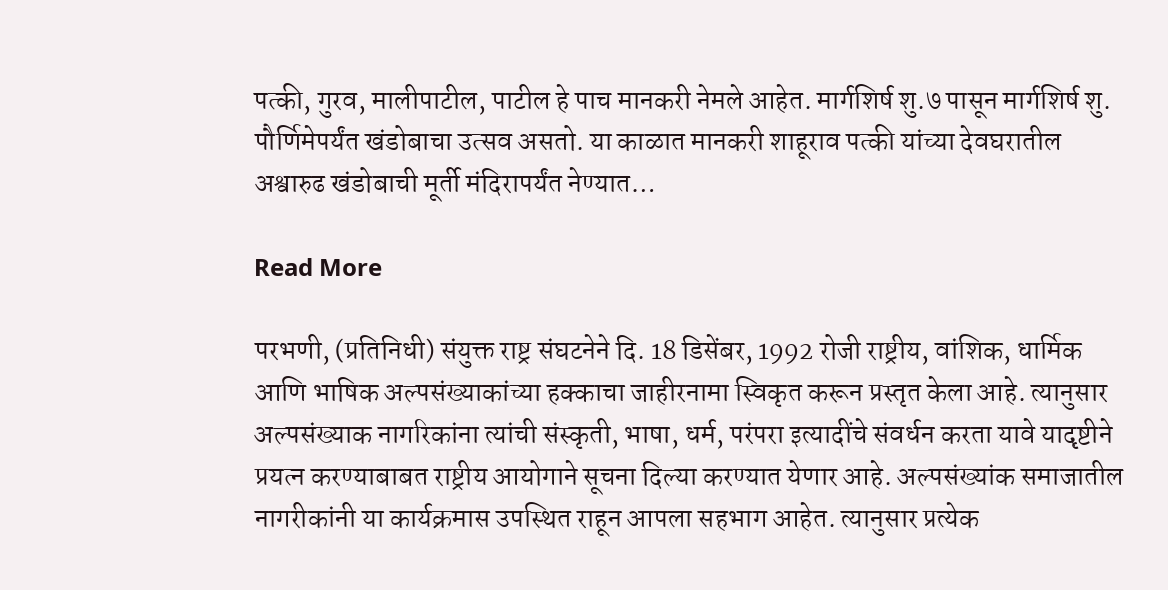पत्की, गुरव, मालीपाटील, पाटील हे पाच मानकरी नेमले आहेत. मार्गशिर्ष शु.७ पासून मार्गशिर्ष शु. पौर्णिमेपर्यंत खंडोबाचा उत्सव असतो. या काळात मानकरी शाहूराव पत्की यांच्या देवघरातील अश्वारुढ खंडोबाची मूर्ती मंदिरापर्यंत नेण्यात…

Read More

परभणी, (प्रतिनिधी) संयुक्त राष्ट्र संघटनेने दि. 18 डिसेंबर, 1992 रोजी राष्ट्रीय, वांशिक, धार्मिक आणि भाषिक अल्पसंख्याकांच्या हक्काचा जाहीरनामा स्विकृत करून प्रस्तृत केला आहे. त्यानुसार अल्पसंख्याक नागरिकांना त्यांची संस्कृती, भाषा, धर्म, परंपरा इत्यादींचे संवर्धन करता यावे यादृष्टीने प्रयत्न करण्याबाबत राष्ट्रीय आयोगाने सूचना दिल्या करण्यात येणार आहे. अल्पसंख्यांक समाजातील नागरीकांनी या कार्यक्रमास उपस्थित राहून आपला सहभाग आहेत. त्यानुसार प्रत्येक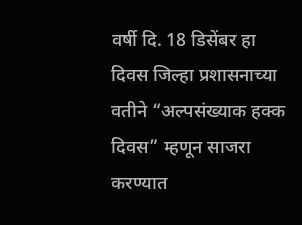वर्षी दि. 18 डिसेंबर हा दिवस जिल्हा प्रशासनाच्या वतीने “अल्पसंख्याक हक्क दिवस” म्हणून साजरा करण्यात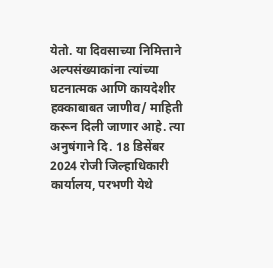येतो. या दिवसाच्या निमित्ताने अल्पसंख्याकांना त्यांच्या घटनात्मक आणि कायदेशीर हक्काबाबत जाणीव/ माहिती करून दिली जाणार आहे. त्या अनुषंगाने दि. 18 डिसेंबर 2024 रोजी जिल्हाधिकारी कार्यालय, परभणी येथे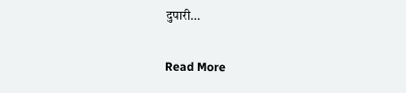दुपारी…

Read More